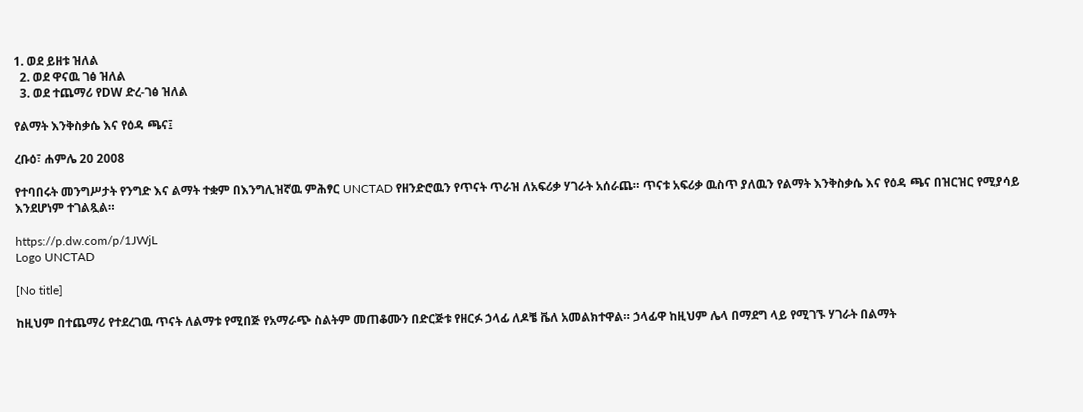1. ወደ ይዘቱ ዝለል
  2. ወደ ዋናዉ ገፅ ዝለል
  3. ወደ ተጨማሪ የDW ድረ-ገፅ ዝለል

የልማት እንቅስቃሴ እና የዕዳ ጫና፤

ረቡዕ፣ ሐምሌ 20 2008

የተባበሩት መንግሥታት የንግድ እና ልማት ተቋም በእንግሊዝኛዉ ምሕፃር UNCTAD የዘንድሮዉን የጥናት ጥራዝ ለአፍሪቃ ሃገራት አሰራጨ። ጥናቱ አፍሪቃ ዉስጥ ያለዉን የልማት እንቅስቃሴ እና የዕዳ ጫና በዝርዝር የሚያሳይ እንደሆነም ተገልጿል።

https://p.dw.com/p/1JWjL
Logo UNCTAD

[No title]

ከዚህም በተጨማሪ የተደረገዉ ጥናት ለልማቱ የሚበጅ የአማራጭ ስልትም መጠቆሙን በድርጅቱ የዘርፉ ኃላፊ ለዶቼ ቬለ አመልክተዋል። ኃላፊዋ ከዚህም ሌላ በማደግ ላይ የሚገኙ ሃገራት በልማት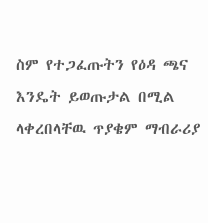ስም የተጋፈጡትን የዕዳ ጫና እንዴት ይወጡታል በሚል ላቀረበላቸዉ ጥያቄም ማብራሪያ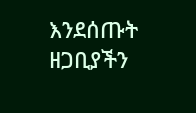እንደሰጡት ዘጋቢያችን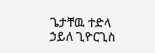ጌታቸዉ ተድላ ኃይለ ጊዮርጊስ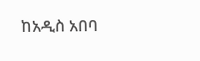ከአዲስ አበባ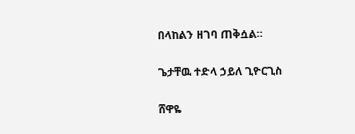በላከልን ዘገባ ጠቅሷል።

ጌታቸዉ ተድላ ኃይለ ጊዮርጊስ

ሸዋዬ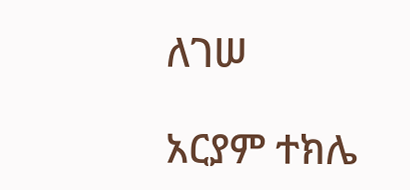ለገሠ

አርያም ተክሌ